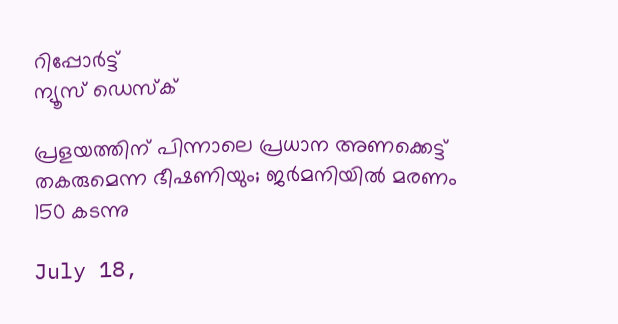റിപ്പോര്‍ട്ട്
ന്യൂസ് ഡെസ്ക്

പ്രളയത്തിന് പിന്നാലെ പ്രധാന അണക്കെട്ട് തകരുമെന്ന ഭീഷണിയും; ജര്‍മനിയില്‍ മരണം 150 കടന്നു

July 18,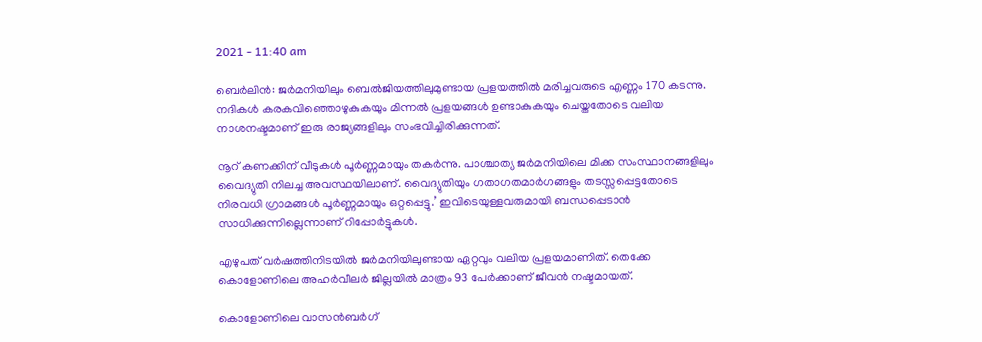2021 - 11:40 am

ബെര്‍ലിന്‍: ജര്‍മനിയിലും ബെല്‍ജിയത്തിലുമുണ്ടായ പ്രളയത്തില്‍ മരിച്ചവരുടെ എണ്ണം 170 കടന്നു. നദികള്‍ കരകവിഞ്ഞൊഴുകുകയും മിന്നല്‍ പ്രളയങ്ങള്‍ ഉണ്ടാകുകയും ചെയ്തതോടെ വലിയ നാശനഷ്ടമാണ് ഇരു രാജ്യങ്ങളിലും സംഭവിച്ചിരിക്കുന്നത്.

നൂറ് കണക്കിന് വീടുകള്‍ പൂര്‍ണ്ണമായും തകര്‍ന്നു. പാശ്ചാത്യ ജര്‍മനിയിലെ മിക്ക സംസ്ഥാനങ്ങളിലും വൈദ്യുതി നിലച്ച അവസ്ഥയിലാണ്. വൈദ്യുതിയും ഗതാഗതമാര്‍ഗങ്ങളും തടസ്സപ്പെട്ടതോടെ നിരവധി ഗ്രാമങ്ങള്‍ പൂര്‍ണ്ണമായും ഒറ്റപ്പെട്ടു.’ ഇവിടെയുള്ളവരുമായി ബന്ധപ്പെടാന്‍ സാധിക്കുന്നില്ലെന്നാണ് റിപ്പോര്‍ട്ടുകള്‍.

എഴുപത് വര്‍ഷത്തിനിടയില്‍ ജര്‍മനിയിലുണ്ടായ ഏറ്റവും വലിയ പ്രളയമാണിത്. തെക്കേ കൊളോണിലെ അഹര്‍വീലര്‍ ജില്ലയില്‍ മാത്രം 93 പേര്‍ക്കാണ് ജീവന്‍ നഷ്ടമായത്.

കൊളോണിലെ വാസന്‍ബര്‍ഗ്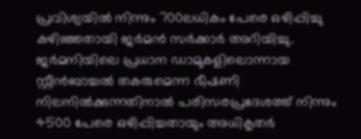പ്രവിശ്യയില്‍ നിന്നും 700ലധികം പേരെ ഒഴിപ്പിച്ചു കഴിഞ്ഞതായി ജര്‍മന്‍ സര്‍ക്കാര്‍ അറിയിച്ചു. ജര്‍മനിയിലെ പ്രധാന ഡാമുകളിലൊന്നായ സ്റ്റീന്‍ബാച്ചല്‍ തകരുമെന്ന ഭീഷണി നിലനില്‍ക്കുന്നതിനാല്‍ പരിസരപ്രദേശത്ത് നിന്നും 4500 പേരെ ഒഴിപ്പിച്ചതായും അധികൃതര്‍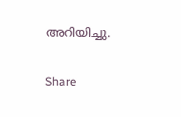അറിയിച്ചു.

Share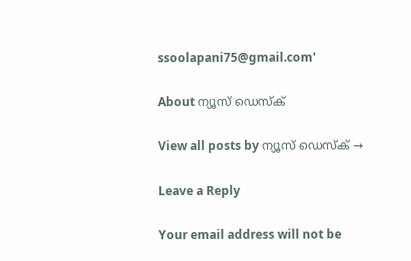ssoolapani75@gmail.com'

About ന്യൂസ് ഡെസ്ക്

View all posts by ന്യൂസ് ഡെസ്ക് →

Leave a Reply

Your email address will not be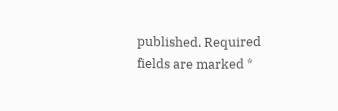published. Required fields are marked *